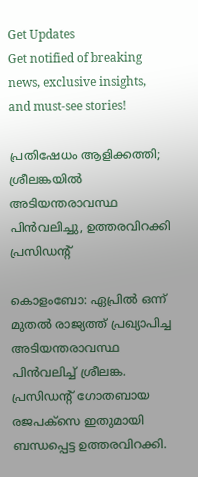Get Updates
Get notified of breaking news, exclusive insights, and must-see stories!

പ്രതിഷേധം ആളിക്കത്തി; ശ്രീലങ്കയില്‍ അടിയന്തരാവസ്ഥ പിന്‍വലിച്ചു, ഉത്തരവിറക്കി പ്രസിഡന്റ്

കൊളംബോ: ഏപ്രില്‍ ഒന്ന് മുതല്‍ രാജ്യത്ത് പ്രഖ്യാപിച്ച അടിയന്തരാവസ്ഥ പിന്‍വലിച്ച് ശ്രീലങ്ക. പ്രസിഡന്റ് ഗോതബായ രജപക്‌സെ ഇതുമായി ബന്ധപ്പെട്ട ഉത്തരവിറക്കി.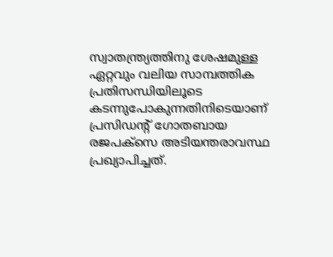സ്വാതന്ത്ര്യത്തിനു ശേഷമുള്ള ഏറ്റവും വലിയ സാമ്പത്തിക പ്രതിസന്ധിയിലൂടെ കടന്നുപോകുന്നതിനിടെയാണ് പ്രസിഡന്റ് ഗോതബായ രജപക്‌സെ അടിയന്തരാവസ്ഥ പ്രഖ്യാപിച്ചത്.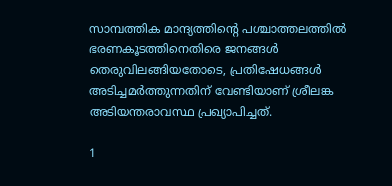സാമ്പത്തിക മാന്ദ്യത്തിന്റെ പശ്ചാത്തലത്തില്‍ ഭരണകൂടത്തിനെതിരെ ജനങ്ങള്‍ തെരുവിലങ്ങിയതോടെ, പ്രതിഷേധങ്ങള്‍ അടിച്ചമര്‍ത്തുന്നതിന് വേണ്ടിയാണ് ശ്രീലങ്ക അടിയന്തരാവസ്ഥ പ്രഖ്യാപിച്ചത്.

1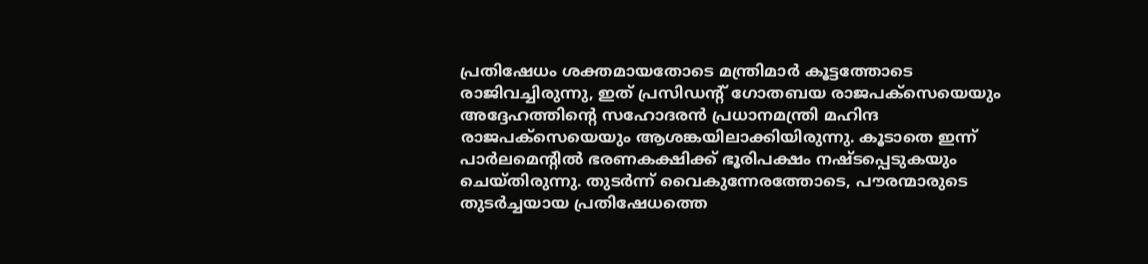പ്രതിഷേധം ശക്തമായതോടെ മന്ത്രിമാര്‍ കൂട്ടത്തോടെ രാജിവച്ചിരുന്നു, ഇത് പ്രസിഡന്റ് ഗോതബയ രാജപക്സെയെയും അദ്ദേഹത്തിന്റെ സഹോദരന്‍ പ്രധാനമന്ത്രി മഹിന്ദ രാജപക്സെയെയും ആശങ്കയിലാക്കിയിരുന്നു. കൂടാതെ ഇന്ന് പാര്‍ലമെന്റില്‍ ഭരണകക്ഷിക്ക് ഭൂരിപക്ഷം നഷ്ടപ്പെടുകയും ചെയ്തിരുന്നു. തുടര്‍ന്ന് വൈകുന്നേരത്തോടെ, പൗരന്മാരുടെ തുടര്‍ച്ചയായ പ്രതിഷേധത്തെ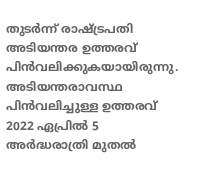തുടര്‍ന്ന് രാഷ്ട്രപതി അടിയന്തര ഉത്തരവ് പിന്‍വലിക്കുകയായിരുന്നു. അടിയന്തരാവസ്ഥ പിന്‍വലിച്ചുള്ള ഉത്തരവ് 2022 ഏപ്രില്‍ 5 അര്‍ദ്ധരാത്രി മുതല്‍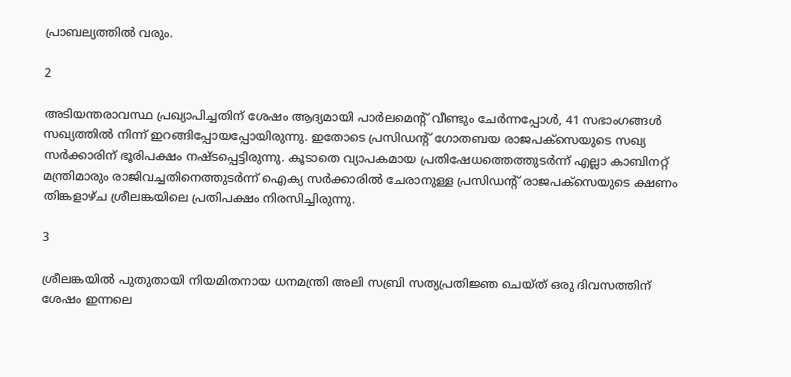പ്രാബല്യത്തില്‍ വരും.

2

അടിയന്തരാവസ്ഥ പ്രഖ്യാപിച്ചതിന് ശേഷം ആദ്യമായി പാര്‍ലമെന്റ് വീണ്ടും ചേര്‍ന്നപ്പോള്‍, 41 സഭാംഗങ്ങള്‍ സഖ്യത്തില്‍ നിന്ന് ഇറങ്ങിപ്പോയപ്പോയിരുന്നു. ഇതോടെ പ്രസിഡന്റ് ഗോതബയ രാജപക്സെയുടെ സഖ്യ സര്‍ക്കാരിന് ഭൂരിപക്ഷം നഷ്ടപ്പെട്ടിരുന്നു. കൂടാതെ വ്യാപകമായ പ്രതിഷേധത്തെത്തുടര്‍ന്ന് എല്ലാ കാബിനറ്റ് മന്ത്രിമാരും രാജിവച്ചതിനെത്തുടര്‍ന്ന് ഐക്യ സര്‍ക്കാരില്‍ ചേരാനുള്ള പ്രസിഡന്റ് രാജപക്സെയുടെ ക്ഷണം തിങ്കളാഴ്ച ശ്രീലങ്കയിലെ പ്രതിപക്ഷം നിരസിച്ചിരുന്നു.

3

ശ്രീലങ്കയില്‍ പുതുതായി നിയമിതനായ ധനമന്ത്രി അലി സബ്രി സത്യപ്രതിജ്ഞ ചെയ്ത് ഒരു ദിവസത്തിന് ശേഷം ഇന്നലെ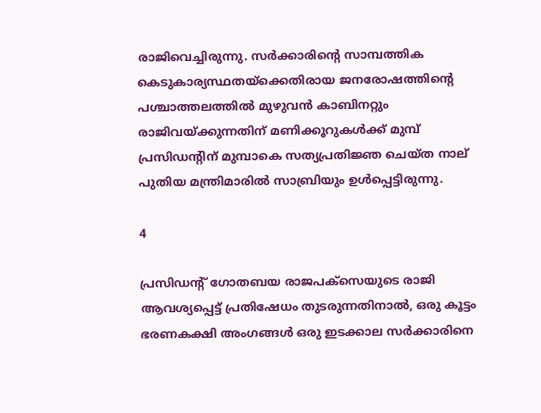രാജിവെച്ചിരുന്നു. സര്‍ക്കാരിന്റെ സാമ്പത്തിക കെടുകാര്യസ്ഥതയ്ക്കെതിരായ ജനരോഷത്തിന്റെ പശ്ചാത്തലത്തില്‍ മുഴുവന്‍ കാബിനറ്റും രാജിവയ്ക്കുന്നതിന് മണിക്കൂറുകള്‍ക്ക് മുമ്പ് പ്രസിഡന്റിന് മുമ്പാകെ സത്യപ്രതിജ്ഞ ചെയ്ത നാല് പുതിയ മന്ത്രിമാരില്‍ സാബ്രിയും ഉള്‍പ്പെട്ടിരുന്നു.

4

പ്രസിഡന്റ് ഗോതബയ രാജപക്സെയുടെ രാജി ആവശ്യപ്പെട്ട് പ്രതിഷേധം തുടരുന്നതിനാല്‍, ഒരു കൂട്ടം ഭരണകക്ഷി അംഗങ്ങള്‍ ഒരു ഇടക്കാല സര്‍ക്കാരിനെ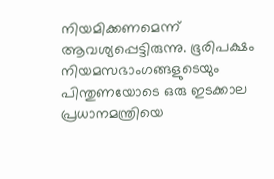നിയമിക്കണമെന്ന് ആവശ്യപ്പെട്ടിരുന്നു. ഭൂരിപക്ഷം നിയമസഭാംഗങ്ങളുടെയും പിന്തുണയോടെ ഒരു ഇടക്കാല പ്രധാനമന്ത്രിയെ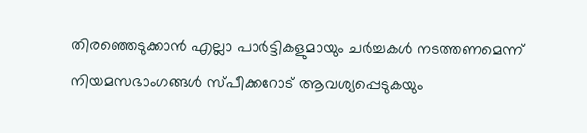തിരഞ്ഞെടുക്കാന്‍ എല്ലാ പാര്‍ട്ടികളുമായും ചര്‍ച്ചകള്‍ നടത്തണമെന്ന് നിയമസഭാംഗങ്ങള്‍ സ്പീക്കറോട് ആവശ്യപ്പെടുകയും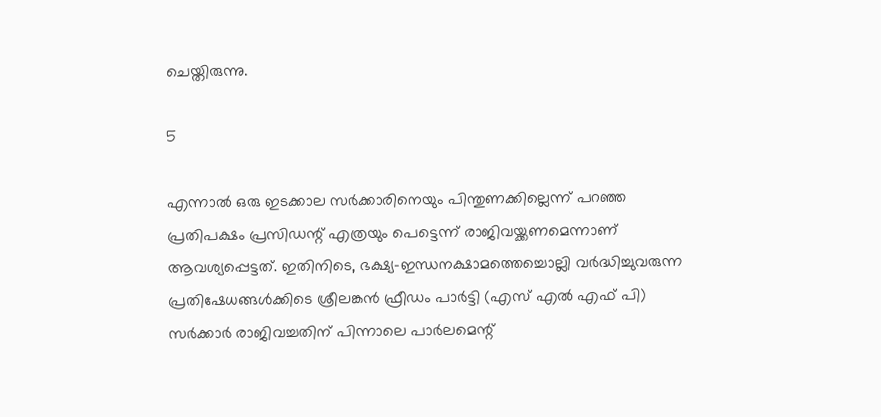ചെയ്തിരുന്നു.

5

എന്നാല്‍ ഒരു ഇടക്കാല സര്‍ക്കാരിനെയും പിന്തുണക്കില്ലെന്ന് പറഞ്ഞ പ്രതിപക്ഷം പ്രസിഡന്റ് എത്രയും പെട്ടെന്ന് രാജിവയ്ക്കണമെന്നാണ് ആവശ്യപ്പെട്ടത്. ഇതിനിടെ, ഭക്ഷ്യ-ഇന്ധനക്ഷാമത്തെച്ചൊല്ലി വര്‍ദ്ധിച്ചുവരുന്ന പ്രതിഷേധങ്ങള്‍ക്കിടെ ശ്രീലങ്കന്‍ ഫ്രീഡം പാര്‍ട്ടി (എസ് എല്‍ എഫ് പി) സര്‍ക്കാര്‍ രാജിവച്ചതിന് പിന്നാലെ പാര്‍ലമെന്റ്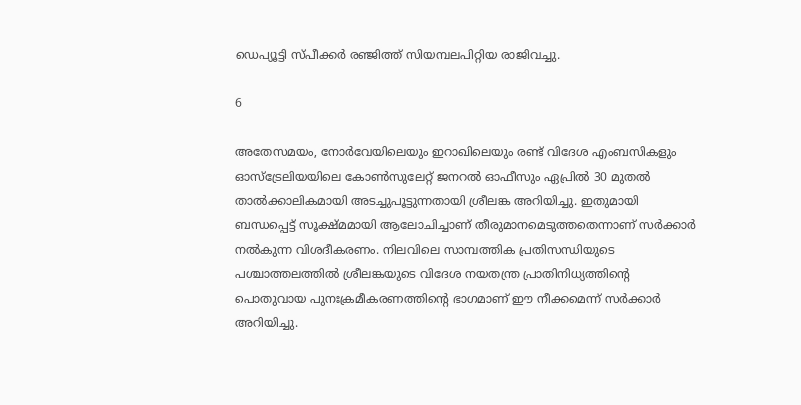ഡെപ്യൂട്ടി സ്പീക്കര്‍ രഞ്ജിത്ത് സിയമ്പലപിറ്റിയ രാജിവച്ചു.

6

അതേസമയം, നോര്‍വേയിലെയും ഇറാഖിലെയും രണ്ട് വിദേശ എംബസികളും ഓസ്ട്രേലിയയിലെ കോണ്‍സുലേറ്റ് ജനറല്‍ ഓഫീസും ഏപ്രില്‍ 30 മുതല്‍ താല്‍ക്കാലികമായി അടച്ചുപൂട്ടുന്നതായി ശ്രീലങ്ക അറിയിച്ചു. ഇതുമായി ബന്ധപ്പെട്ട് സൂക്ഷ്മമായി ആലോചിച്ചാണ് തീരുമാനമെടുത്തതെന്നാണ് സര്‍ക്കാര്‍ നല്‍കുന്ന വിശദീകരണം. നിലവിലെ സാമ്പത്തിക പ്രതിസന്ധിയുടെ പശ്ചാത്തലത്തില്‍ ശ്രീലങ്കയുടെ വിദേശ നയതന്ത്ര പ്രാതിനിധ്യത്തിന്റെ പൊതുവായ പുനഃക്രമീകരണത്തിന്റെ ഭാഗമാണ് ഈ നീക്കമെന്ന് സര്‍ക്കാര്‍ അറിയിച്ചു.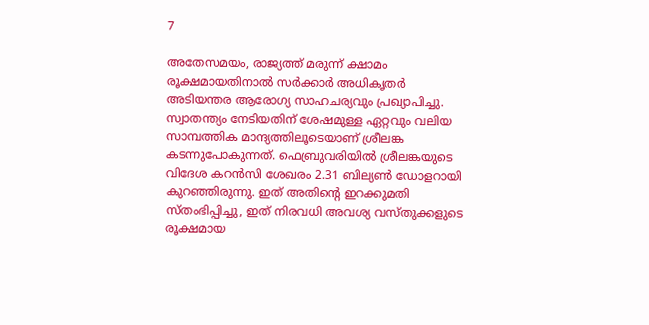7

അതേസമയം, രാജ്യത്ത് മരുന്ന് ക്ഷാമം രൂക്ഷമായതിനാല്‍ സര്‍ക്കാര്‍ അധികൃതര്‍ അടിയന്തര ആരോഗ്യ സാഹചര്യവും പ്രഖ്യാപിച്ചു. സ്വാതന്ത്യം നേടിയതിന് ശേഷമുള്ള ഏറ്റവും വലിയ സാമ്പത്തിക മാന്ദ്യത്തിലൂടെയാണ് ശ്രീലങ്ക കടന്നുപോകുന്നത്. ഫെബ്രുവരിയില്‍ ശ്രീലങ്കയുടെ വിദേശ കറന്‍സി ശേഖരം 2.31 ബില്യണ്‍ ഡോളറായി കുറഞ്ഞിരുന്നു. ഇത് അതിന്റെ ഇറക്കുമതി സ്തംഭിപ്പിച്ചു, ഇത് നിരവധി അവശ്യ വസ്തുക്കളുടെ രൂക്ഷമായ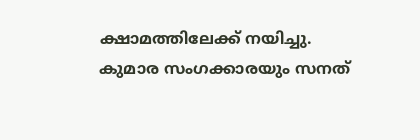ക്ഷാമത്തിലേക്ക് നയിച്ചു. കുമാര സംഗക്കാരയും സനത്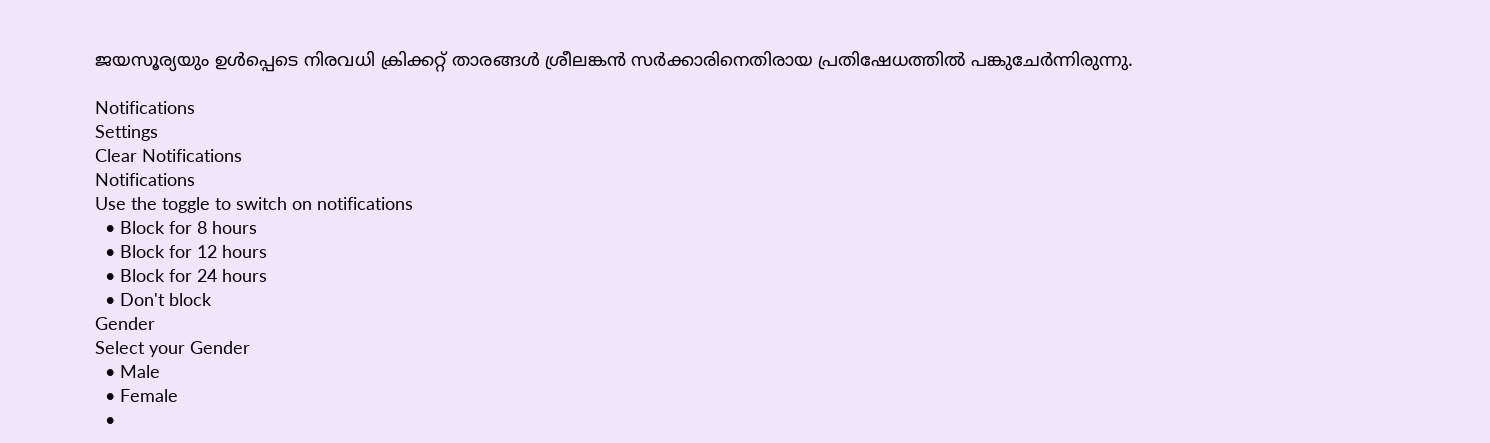ജയസൂര്യയും ഉള്‍പ്പെടെ നിരവധി ക്രിക്കറ്റ് താരങ്ങള്‍ ശ്രീലങ്കന്‍ സര്‍ക്കാരിനെതിരായ പ്രതിഷേധത്തില്‍ പങ്കുചേര്‍ന്നിരുന്നു.

Notifications
Settings
Clear Notifications
Notifications
Use the toggle to switch on notifications
  • Block for 8 hours
  • Block for 12 hours
  • Block for 24 hours
  • Don't block
Gender
Select your Gender
  • Male
  • Female
  •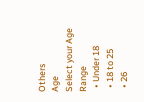Others
Age
Select your Age Range
  • Under 18
  • 18 to 25
  • 26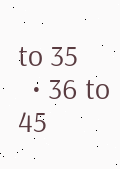to 35
  • 36 to 45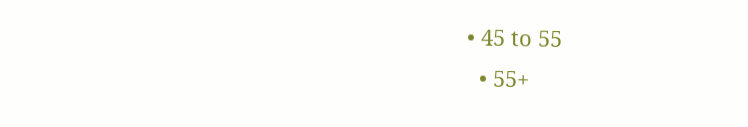• 45 to 55
  • 55+